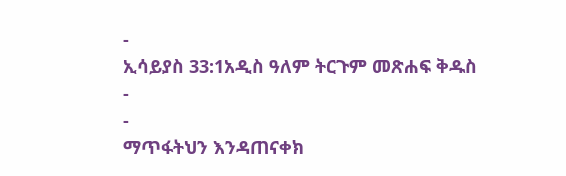-
ኢሳይያስ 33:1አዲስ ዓለም ትርጉም መጽሐፍ ቅዱስ
-
-
ማጥፋትህን እንዳጠናቀክ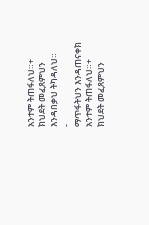አንተም ትጠፋለህ።+
ክህደት መፈጸምህን እንዳበቃህ ትካዳለህ።
-
ማጥፋትህን እንዳጠናቀክ አንተም ትጠፋለህ።+
ክህደት መፈጸምህን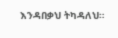እንዳበቃህ ትካዳለህ።